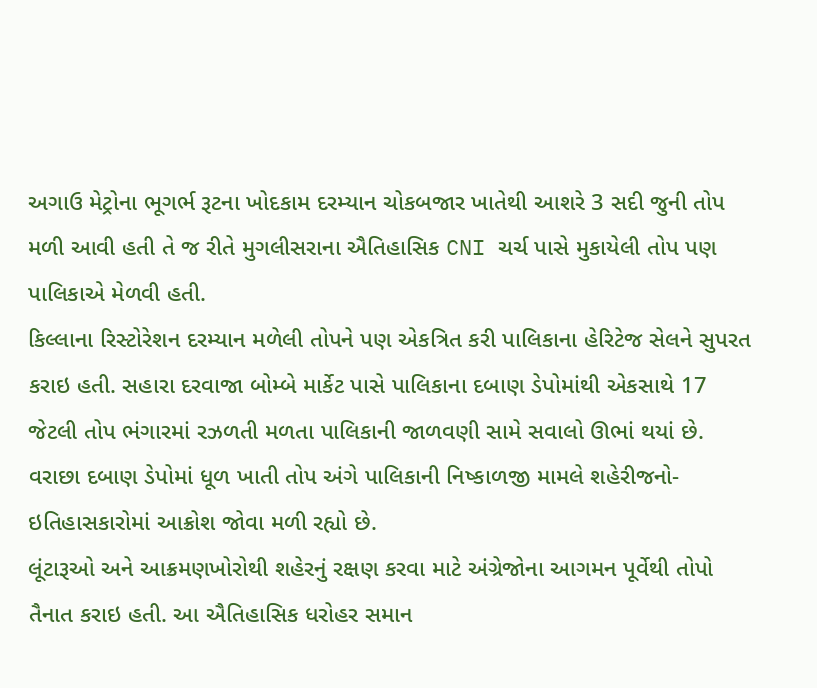અગાઉ મેટ્રોના ભૂગર્ભ રૂટના ખોદકામ દરમ્યાન ચોકબજાર ખાતેથી આશરે 3 સદી જુની તોપ મળી આવી હતી તે જ રીતે મુગલીસરાના ઐતિહાસિક CNI ચર્ચ પાસે મુકાયેલી તોપ પણ પાલિકાએ મેળવી હતી.
કિલ્લાના રિસ્ટોરેશન દરમ્યાન મળેલી તોપને પણ એકત્રિત કરી પાલિકાના હેરિટેજ સેલને સુપરત કરાઇ હતી. સહારા દરવાજા બોમ્બે માર્કેટ પાસે પાલિકાના દબાણ ડેપોમાંથી એકસાથે 17 જેટલી તોપ ભંગારમાં રઝળતી મળતા પાલિકાની જાળવણી સામે સવાલો ઊભાં થયાં છે.
વરાછા દબાણ ડેપોમાં ધૂળ ખાતી તોપ અંગે પાલિકાની નિષ્કાળજી મામલે શહેરીજનો- ઇતિહાસકારોમાં આક્રોશ જોવા મળી રહ્યો છે.
લૂંટારૂઓ અને આક્રમણખોરોથી શહેરનું રક્ષણ કરવા માટે અંગ્રેજોના આગમન પૂર્વેથી તોપો તૈનાત કરાઇ હતી. આ ઐતિહાસિક ધરોહર સમાન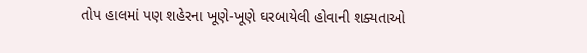તોપ હાલમાં પણ શહેરના ખૂણે-ખૂણે ઘરબાયેલી હોવાની શક્યતાઓ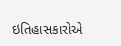ઇતિહાસકારોએ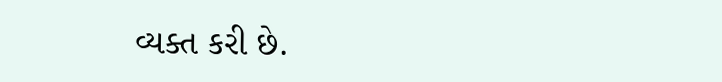વ્યક્ત કરી છે.